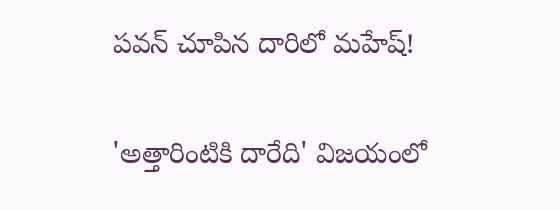పవన్‌ చూపిన దారిలో మహేష్‌!

'అత్తారింటికి దారేది' విజయంలో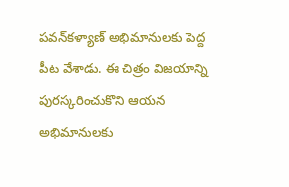పవన్‌కళ్యాణ్‌ అభిమానులకు పెద్ద పీట వేశాడు. ఈ చిత్రం విజయాన్ని పురస్కరించుకొని ఆయన అభిమానులకు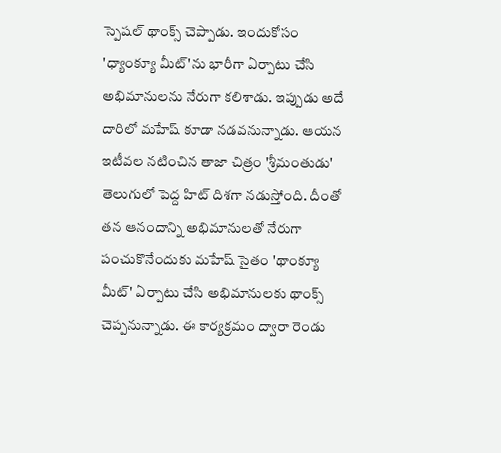స్పెషల్‌ థాంక్స్‌ చెప్పాడు. ఇందుకోసం 'ధ్యాంక్యూ మీట్‌'ను భారీగా ఏర్పాటు చేసి అభిమానులను నేరుగా కలిశాడు. ఇప్పుడు అదే దారిలో మహేష్‌ కూడా నడవనున్నాడు. ఆయన ఇటీవల నటించిన తాజా చిత్రం 'శ్రీమంతుడు' తెలుగులో పెద్ద హిట్‌ దిశగా నడుస్తోంది. దీంతో తన ఆనందాన్ని అభిమానులతో నేరుగా పంచుకొనేందుకు మహేష్‌ సైతం 'థాంక్యూ మీట్‌' ఏర్పాటు చేసి అభిమానులకు థాంక్స్‌ చెప్పనున్నాడు. ఈ కార్యక్రమం ద్వారా రెండు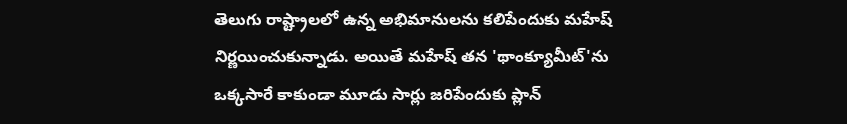తెలుగు రాష్ట్రాలలో ఉన్న అభిమానులను కలిపేందుకు మహేష్‌ నిర్ణయించుకున్నాడు. అయితే మహేష్‌ తన 'థాంక్యూమీట్‌'ను ఒక్కసారే కాకుండా మూడు సార్లు జరిపేందుకు ప్లాన్‌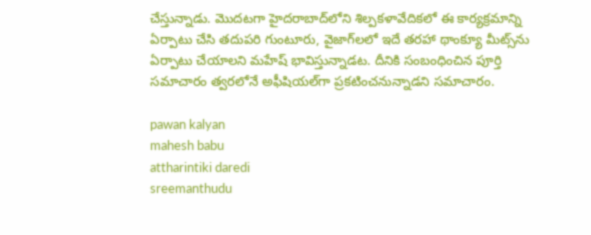చేస్తున్నాడు. మొదటగా హైదరాబాద్‌లోని శిల్పకళావేదికలో ఈ కార్యక్రమాన్ని ఏర్పాటు చేసి తదుపరి గుంటూరు, వైజాగ్‌లలో ఇదే తరహా థాంక్యూ మీట్స్‌ను ఏర్పాటు చేయాలని మహేష్‌ భావిస్తున్నాడట. దీనికి సంబంధించిన పూర్తి సమాచారం త్వరలోనే అఫీషియల్‌గా ప్రకటించనున్నాడని సమాచారం.

pawan kalyan
mahesh babu
attharintiki daredi
sreemanthudu